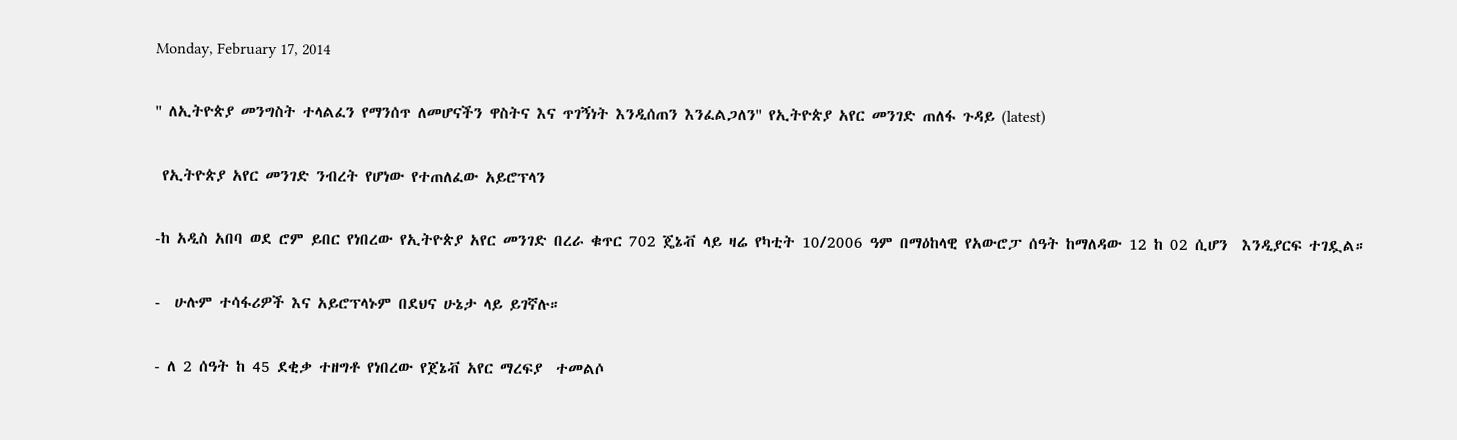Monday, February 17, 2014

'' ለኢትዮጵያ መንግስት ተላልፈን የማንሰጥ ለመሆናችን ዋስትና እና ጥገኝነት እንዲሰጠን እንፈልጋለን'' የኢትዮጵያ አየር መንገድ ጠለፋ ጉዳይ (latest)

 የኢትዮጵያ አየር መንገድ ንብረት የሆነው የተጠለፈው አይሮፕላን

-ከ አዲስ አበባ ወደ ሮም ይበር የነበረው የኢትዮጵያ አየር መንገድ በረራ ቁጥር 702 ጄኔቭ ላይ ዛሬ የካቲት 10/2006 ዓም በማዕከላዊ የአውሮፓ ሰዓት ከማለዳው 12 ከ 02 ሲሆን  እንዲያርፍ ተገዷል።

-  ሁሉም ተሳፋሪዎች እና አይሮፕላኑም በደህና ሁኔታ ላይ ይገኛሉ።

- ለ 2 ሰዓት ከ 45 ደቂቃ ተዘግቶ የነበረው የጀኔቭ አየር ማረፍያ  ተመልሶ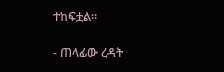ተከፍቷል።

- ጠላፊው ረዳት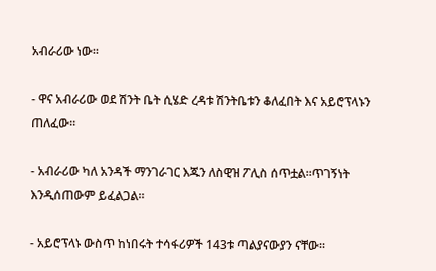አብራሪው ነው።

- ዋና አብራሪው ወደ ሽንት ቤት ሲሄድ ረዳቱ ሽንትቤቱን ቆለፈበት እና አይሮፕላኑን ጠለፈው።

- አብራሪው ካለ አንዳች ማንገራገር እጁን ለስዊዝ ፖሊስ ሰጥቷል።ጥገኝነት እንዲሰጠውም ይፈልጋል።

- አይሮፕላኑ ውስጥ ከነበሩት ተሳፋሪዎች 143ቱ ጣልያናውያን ናቸው።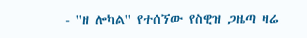- ''ዘ ሎካል'' የተሰኘው የስዊዝ ጋዜጣ ዛሬ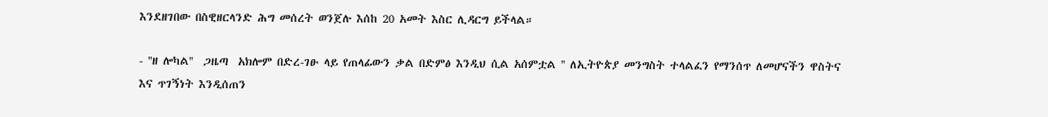እንደዘገበው በስዊዘርላንድ ሕግ መሰረት ወንጀሉ እሰከ 20 አመት እስር ሊዳርግ ይችላል።

- ''ዘ ሎካል''  ጋዜጣ  አክሎም በድረ-ገፁ ላይ የጠላፊውን ቃል በድምፅ እንዲህ ሲል አሰምቷል '' ለኢትዮጵያ መንግስት ተላልፈን የማንሰጥ ለመሆናችን ዋስትና እና ጥገኝነት እንዲሰጠን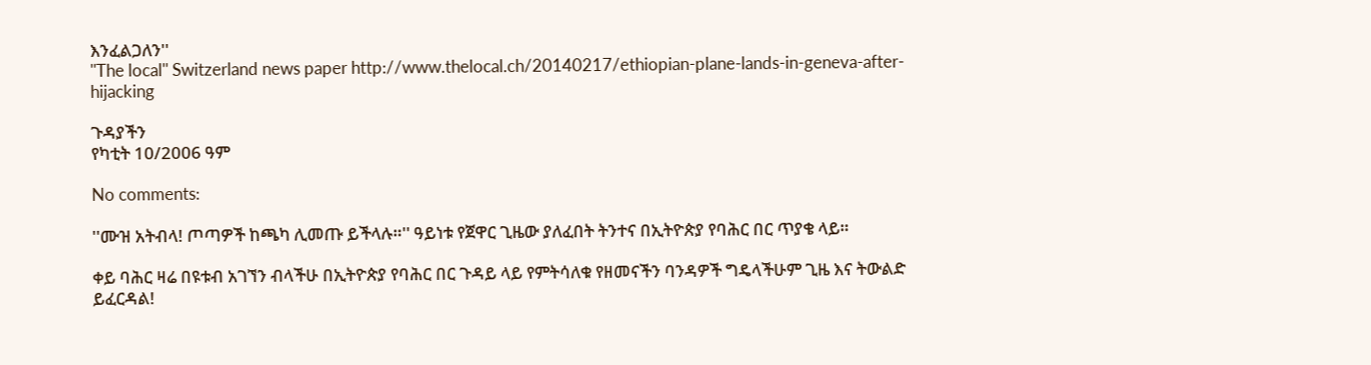እንፈልጋለን''
''The local'' Switzerland news paper http://www.thelocal.ch/20140217/ethiopian-plane-lands-in-geneva-after-hijacking

ጉዳያችን
የካቲት 10/2006 ዓም

No comments:

''ሙዝ አትብላ! ጦጣዎች ከጫካ ሊመጡ ይችላሉ።'' ዓይነቱ የጀዋር ጊዜው ያለፈበት ትንተና በኢትዮጵያ የባሕር በር ጥያቄ ላይ።

ቀይ ባሕር ዛሬ በዩቱብ አገኘን ብላችሁ በኢትዮጵያ የባሕር በር ጉዳይ ላይ የምትሳለቁ የዘመናችን ባንዳዎች ግዴላችሁም ጊዜ እና ትውልድ ይፈርዳል!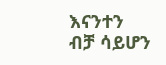እናንተን ብቻ ሳይሆን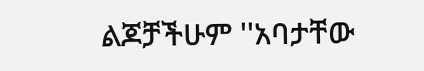ልጆቻችሁም ''አባታቸው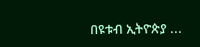በዩቱብ ኢትዮጵያ ...